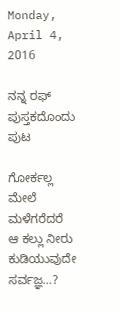Monday, April 4, 2016

ನನ್ನ ರಫ್ ಪುಸ್ತಕದೊಂದು ಪುಟ

ಗೋರ್ಕಲ್ಲ ಮೇಲೆ ಮಳೆಗರೆದರೆ ಆ ಕಲ್ಲು ನೀರು ಕುಡಿಯುವುದೇ ಸರ್ವಜ್ಞ…?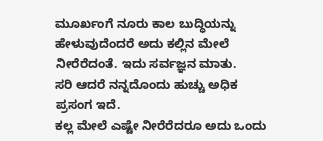ಮೂರ್ಖಂಗೆ ನೂರು ಕಾಲ ಬುದ್ಧಿಯನ್ನು ಹೇಳುವುದೆಂದರೆ ಅದು ಕಲ್ಲಿನ ಮೇಲೆ ನೀರೆರೆದಂತೆ. ಇದು ಸರ್ವಜ್ಞನ ಮಾತು.
ಸರಿ ಆದರೆ ನನ್ನದೊಂದು ಹುಚ್ಚು ಅಧಿಕ ಪ್ರಸಂಗ ಇದೆ.
ಕಲ್ಲ ಮೇಲೆ ಎಷ್ಟೇ ನೀರೆರೆದರೂ ಅದು ಒಂದು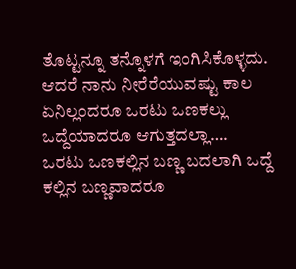ತೊಟ್ಟನ್ನೂ ತನ್ನೊಳಗೆ ಇಂಗಿಸಿಕೊಳ್ಳದು. ಆದರೆ ನಾನು ನೀರೆರೆಯುವಷ್ಟು ಕಾಲ ಏನಿಲ್ಲಂದರೂ ಒರಟು ಒಣಕಲ್ಲು ಒದ್ದೆಯಾದರೂ ಆಗುತ್ತದಲ್ಲಾ….  ಒರಟು ಒಣಕಲ್ಲಿನ ಬಣ್ಣ ಬದಲಾಗಿ ಒದ್ದೆ ಕಲ್ಲಿನ ಬಣ್ಣವಾದರೂ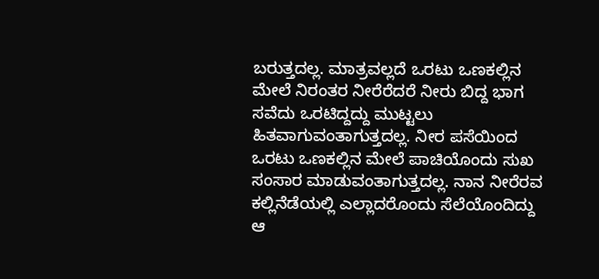ಬರುತ್ತದಲ್ಲ. ಮಾತ್ರವಲ್ಲದೆ ಒರಟು ಒಣಕಲ್ಲಿನ ಮೇಲೆ ನಿರಂತರ ನೀರೆರೆದರೆ ನೀರು ಬಿದ್ದ ಭಾಗ ಸವೆದು ಒರಟಿದ್ದದ್ದು ಮುಟ್ಟಲು ಹಿತವಾಗುವಂತಾಗುತ್ತದಲ್ಲ. ನೀರ ಪಸೆಯಿಂದ ಒರಟು ಒಣಕಲ್ಲಿನ ಮೇಲೆ ಪಾಚಿಯೊಂದು ಸುಖ ಸಂಸಾರ ಮಾಡುವಂತಾಗುತ್ತದಲ್ಲ. ನಾನ ನೀರೆರವ ಕಲ್ಲಿನೆಡೆಯಲ್ಲಿ ಎಲ್ಲಾದರೊಂದು ಸೆಲೆಯೊಂದಿದ್ದು ಆ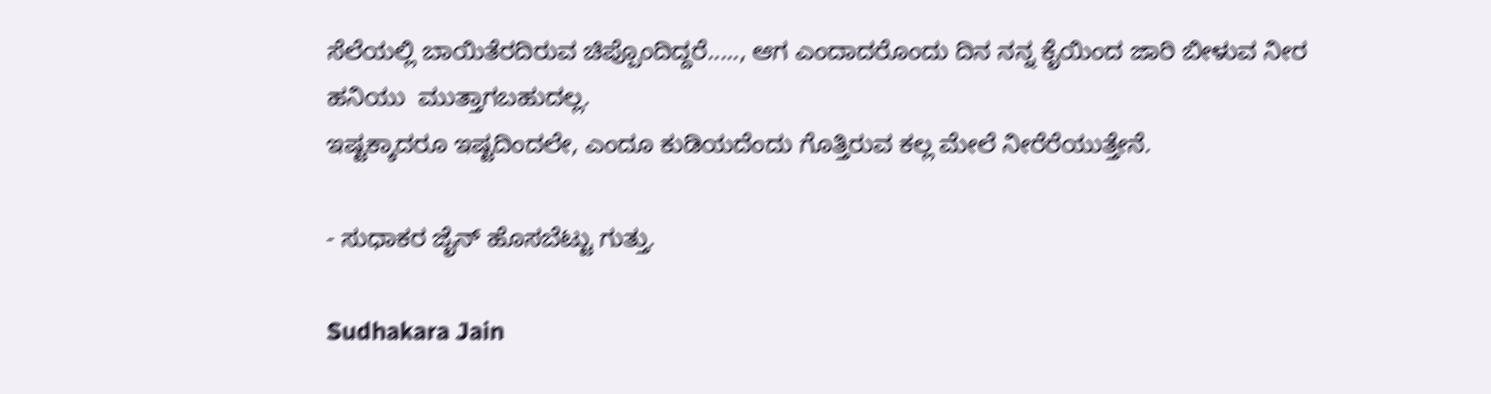ಸೆಲೆಯಲ್ಲಿ ಬಾಯಿತೆರದಿರುವ ಚಿಪ್ಪೊಂದಿದ್ದರೆ....., ಆಗ ಎಂದಾದರೊಂದು ದಿನ ನನ್ನ ಕೈಯಿಂದ ಜಾರಿ ಬೀಳುವ ನೀರ ಹನಿಯು  ಮುತ್ತಾಗಬಹುದಲ್ಲ.
ಇಷ್ಟಕ್ಕಾದರೂ ಇಷ್ಟದಿಂದಲೇ, ಎಂದೂ ಕುಡಿಯದೆಂದು ಗೊತ್ತಿರುವ ಕಲ್ಲ ಮೇಲೆ ನೀರೆರೆಯುತ್ತೇನೆ.

- ಸುಧಾಕರ ಜೈನ್ ಹೊಸಬೆಟ್ಟು ಗುತ್ತು.

Sudhakara Jain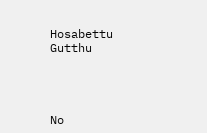Hosabettu Gutthu




No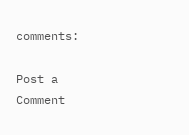comments:

Post a Comment